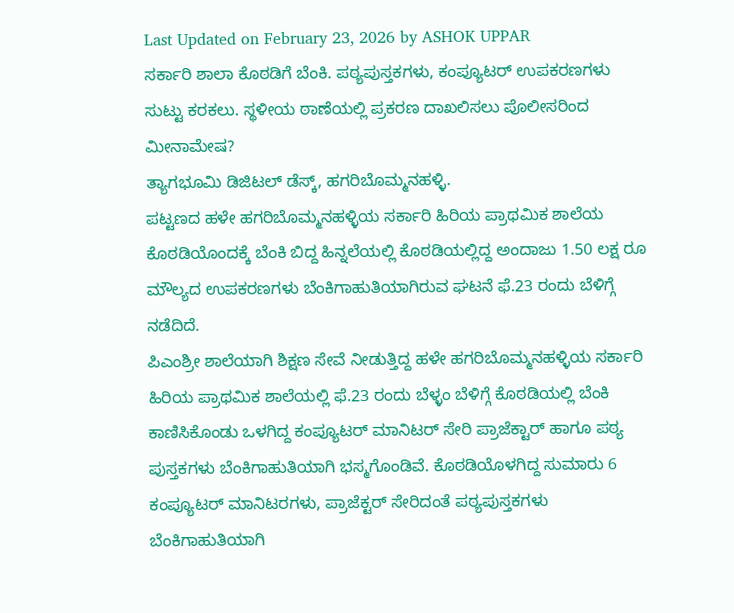Last Updated on February 23, 2026 by ASHOK UPPAR
ಸರ್ಕಾರಿ ಶಾಲಾ ಕೊಠಡಿಗೆ ಬೆಂಕಿ. ಪಠ್ಯಪುಸ್ತಕಗಳು, ಕಂಪ್ಯೂಟರ್ ಉಪಕರಣಗಳು ಸುಟ್ಟು ಕರಕಲು. ಸ್ಥಳೀಯ ಠಾಣೆಯಲ್ಲಿ ಪ್ರಕರಣ ದಾಖಲಿಸಲು ಪೊಲೀಸರಿಂದ ಮೀನಾಮೇಷ?
ತ್ಯಾಗಭೂಮಿ ಡಿಜಿಟಲ್ ಡೆಸ್ಕ್, ಹಗರಿಬೊಮ್ಮನಹಳ್ಳಿ.
ಪಟ್ಟಣದ ಹಳೇ ಹಗರಿಬೊಮ್ಮನಹಳ್ಳಿಯ ಸರ್ಕಾರಿ ಹಿರಿಯ ಪ್ರಾಥಮಿಕ ಶಾಲೆಯ ಕೊಠಡಿಯೊಂದಕ್ಕೆ ಬೆಂಕಿ ಬಿದ್ದ ಹಿನ್ನಲೆಯಲ್ಲಿ ಕೊಠಡಿಯಲ್ಲಿದ್ದ ಅಂದಾಜು 1.50 ಲಕ್ಷ ರೂ ಮೌಲ್ಯದ ಉಪಕರಣಗಳು ಬೆಂಕಿಗಾಹುತಿಯಾಗಿರುವ ಘಟನೆ ಫೆ.23 ರಂದು ಬೆಳಿಗ್ಗೆ ನಡೆದಿದೆ.
ಪಿಎಂಶ್ರೀ ಶಾಲೆಯಾಗಿ ಶಿಕ್ಷಣ ಸೇವೆ ನೀಡುತ್ತಿದ್ದ ಹಳೇ ಹಗರಿಬೊಮ್ಮನಹಳ್ಳಿಯ ಸರ್ಕಾರಿ ಹಿರಿಯ ಪ್ರಾಥಮಿಕ ಶಾಲೆಯಲ್ಲಿ ಫೆ.23 ರಂದು ಬೆಳ್ಳಂ ಬೆಳಿಗ್ಗೆ ಕೊಠಡಿಯಲ್ಲಿ ಬೆಂಕಿ ಕಾಣಿಸಿಕೊಂಡು ಒಳಗಿದ್ದ ಕಂಪ್ಯೂಟರ್ ಮಾನಿಟರ್ ಸೇರಿ ಪ್ರಾಜೆಕ್ಟಾರ್ ಹಾಗೂ ಪಠ್ಯ ಪುಸ್ತಕಗಳು ಬೆಂಕಿಗಾಹುತಿಯಾಗಿ ಭಸ್ಮಗೊಂಡಿವೆ. ಕೊಠಡಿಯೊಳಗಿದ್ದ ಸುಮಾರು 6 ಕಂಪ್ಯೂಟರ್ ಮಾನಿಟರಗಳು, ಪ್ರಾಜೆಕ್ಟರ್ ಸೇರಿದಂತೆ ಪಠ್ಯಪುಸ್ತಕಗಳು ಬೆಂಕಿಗಾಹುತಿಯಾಗಿ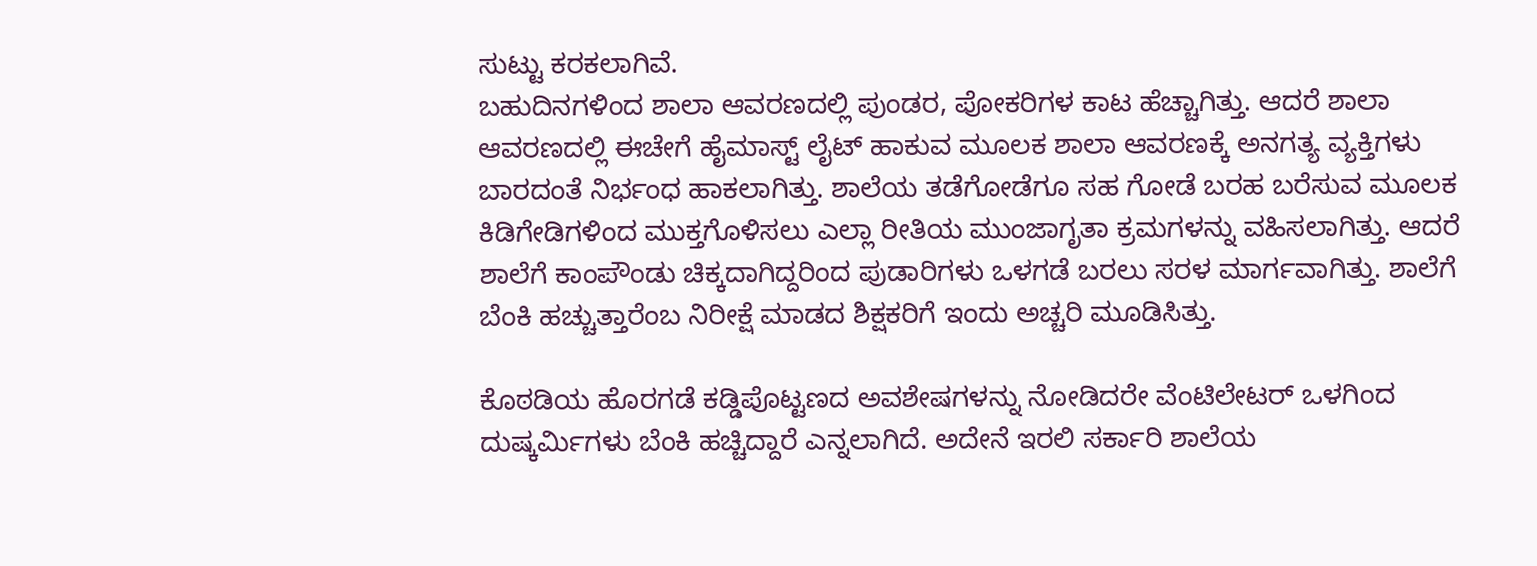ಸುಟ್ಟು ಕರಕಲಾಗಿವೆ.
ಬಹುದಿನಗಳಿಂದ ಶಾಲಾ ಆವರಣದಲ್ಲಿ ಪುಂಡರ, ಪೋಕರಿಗಳ ಕಾಟ ಹೆಚ್ಚಾಗಿತ್ತು. ಆದರೆ ಶಾಲಾ ಆವರಣದಲ್ಲಿ ಈಚೇಗೆ ಹೈಮಾಸ್ಟ್ ಲೈಟ್ ಹಾಕುವ ಮೂಲಕ ಶಾಲಾ ಆವರಣಕ್ಕೆ ಅನಗತ್ಯ ವ್ಯಕ್ತಿಗಳು ಬಾರದಂತೆ ನಿರ್ಭಂಧ ಹಾಕಲಾಗಿತ್ತು. ಶಾಲೆಯ ತಡೆಗೋಡೆಗೂ ಸಹ ಗೋಡೆ ಬರಹ ಬರೆಸುವ ಮೂಲಕ ಕಿಡಿಗೇಡಿಗಳಿಂದ ಮುಕ್ತಗೊಳಿಸಲು ಎಲ್ಲಾ ರೀತಿಯ ಮುಂಜಾಗೃತಾ ಕ್ರಮಗಳನ್ನು ವಹಿಸಲಾಗಿತ್ತು. ಆದರೆ ಶಾಲೆಗೆ ಕಾಂಪೌಂಡು ಚಿಕ್ಕದಾಗಿದ್ದರಿಂದ ಪುಡಾರಿಗಳು ಒಳಗಡೆ ಬರಲು ಸರಳ ಮಾರ್ಗವಾಗಿತ್ತು. ಶಾಲೆಗೆ ಬೆಂಕಿ ಹಚ್ಚುತ್ತಾರೆಂಬ ನಿರೀಕ್ಷೆ ಮಾಡದ ಶಿಕ್ಷಕರಿಗೆ ಇಂದು ಅಚ್ಚರಿ ಮೂಡಿಸಿತ್ತು.

ಕೊಠಡಿಯ ಹೊರಗಡೆ ಕಡ್ಡಿಪೊಟ್ಟಣದ ಅವಶೇಷಗಳನ್ನು ನೋಡಿದರೇ ವೆಂಟಿಲೇಟರ್ ಒಳಗಿಂದ ದುಷ್ಕರ್ಮಿಗಳು ಬೆಂಕಿ ಹಚ್ಚಿದ್ದಾರೆ ಎನ್ನಲಾಗಿದೆ. ಅದೇನೆ ಇರಲಿ ಸರ್ಕಾರಿ ಶಾಲೆಯ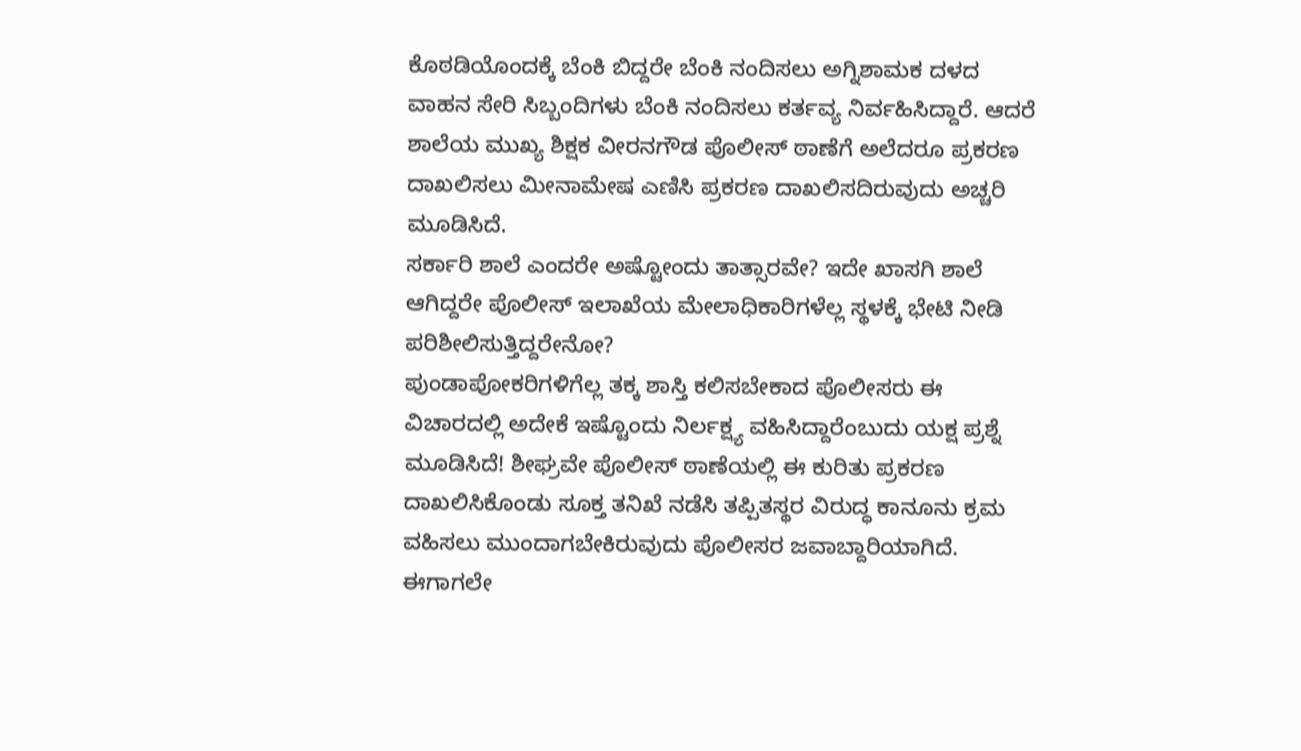ಕೊಠಡಿಯೊಂದಕ್ಕೆ ಬೆಂಕಿ ಬಿದ್ದರೇ ಬೆಂಕಿ ನಂದಿಸಲು ಅಗ್ನಿಶಾಮಕ ದಳದ ವಾಹನ ಸೇರಿ ಸಿಬ್ಬಂದಿಗಳು ಬೆಂಕಿ ನಂದಿಸಲು ಕರ್ತವ್ಯ ನಿರ್ವಹಿಸಿದ್ದಾರೆ. ಆದರೆ ಶಾಲೆಯ ಮುಖ್ಯ ಶಿಕ್ಷಕ ವೀರನಗೌಡ ಪೊಲೀಸ್ ಠಾಣೆಗೆ ಅಲೆದರೂ ಪ್ರಕರಣ ದಾಖಲಿಸಲು ಮೀನಾಮೇಷ ಎಣಿಸಿ ಪ್ರಕರಣ ದಾಖಲಿಸದಿರುವುದು ಅಚ್ಚರಿ ಮೂಡಿಸಿದೆ.
ಸರ್ಕಾರಿ ಶಾಲೆ ಎಂದರೇ ಅಷ್ಟೋಂದು ತಾತ್ಸಾರವೇ? ಇದೇ ಖಾಸಗಿ ಶಾಲೆ ಆಗಿದ್ದರೇ ಪೊಲೀಸ್ ಇಲಾಖೆಯ ಮೇಲಾಧಿಕಾರಿಗಳೆಲ್ಲ ಸ್ಥಳಕ್ಕೆ ಭೇಟಿ ನೀಡಿ ಪರಿಶೀಲಿಸುತ್ತಿದ್ದರೇನೋ?
ಪುಂಡಾಪೋಕರಿಗಳಿಗೆಲ್ಲ ತಕ್ಕ ಶಾಸ್ತಿ ಕಲಿಸಬೇಕಾದ ಪೊಲೀಸರು ಈ ವಿಚಾರದಲ್ಲಿ ಅದೇಕೆ ಇಷ್ಟೊಂದು ನಿರ್ಲಕ್ಷ್ಯ ವಹಿಸಿದ್ದಾರೆಂಬುದು ಯಕ್ಷ ಪ್ರಶ್ನೆ ಮೂಡಿಸಿದೆ! ಶೀಘ್ರವೇ ಪೊಲೀಸ್ ಠಾಣೆಯಲ್ಲಿ ಈ ಕುರಿತು ಪ್ರಕರಣ ದಾಖಲಿಸಿಕೊಂಡು ಸೂಕ್ತ ತನಿಖೆ ನಡೆಸಿ ತಪ್ಪಿತಸ್ಥರ ವಿರುದ್ಧ ಕಾನೂನು ಕ್ರಮ ವಹಿಸಲು ಮುಂದಾಗಬೇಕಿರುವುದು ಪೊಲೀಸರ ಜವಾಬ್ದಾರಿಯಾಗಿದೆ.
ಈಗಾಗಲೇ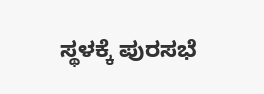ಸ್ಥಳಕ್ಕೆ ಪುರಸಭೆ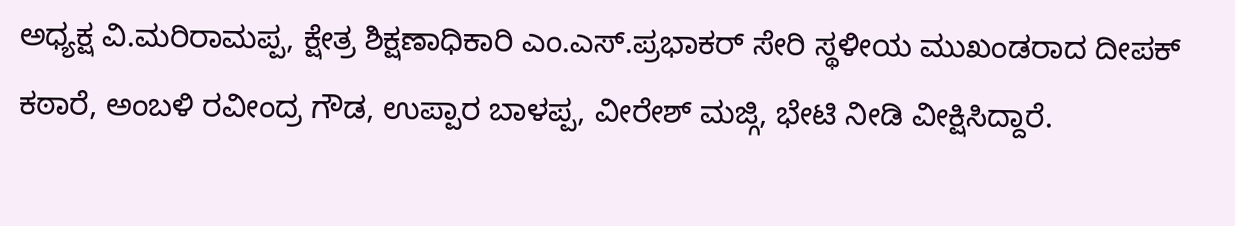ಅಧ್ಯಕ್ಷ ವಿ.ಮರಿರಾಮಪ್ಪ, ಕ್ಷೇತ್ರ ಶಿಕ್ಷಣಾಧಿಕಾರಿ ಎಂ.ಎಸ್.ಪ್ರಭಾಕರ್ ಸೇರಿ ಸ್ಥಳೀಯ ಮುಖಂಡರಾದ ದೀಪಕ್ ಕಠಾರೆ, ಅಂಬಳಿ ರವೀಂದ್ರ ಗೌಡ, ಉಪ್ಪಾರ ಬಾಳಪ್ಪ, ವೀರೇಶ್ ಮಜ್ಗಿ, ಭೇಟಿ ನೀಡಿ ವೀಕ್ಷಿಸಿದ್ದಾರೆ.